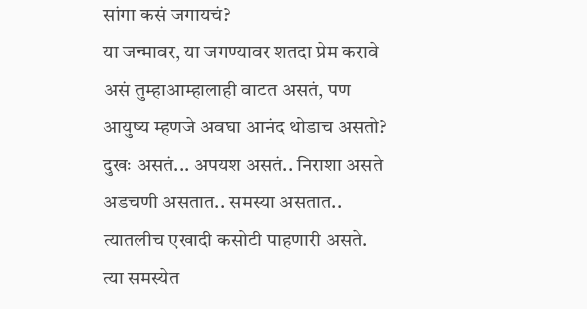सांगा कसं जगायचं?
या जन्मावर, या जगण्यावर शतदा प्रेम करावे
असं तुम्हाआम्हालाही वाटत असतं, पण
आयुष्य म्हणजे अवघा आनंद थोडाच असतो?
दुखः असतं... अपयश असतं.. निराशा असते
अडचणी असतात.. समस्या असतात..
त्यातलीच एखादी कसोटी पाहणारी असते.
त्या समस्येत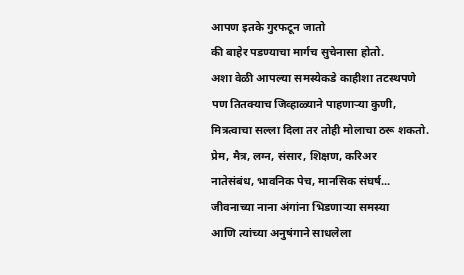आपण इतके गुरफटून जातो
की बाहेर पडण्याचा मार्गच सुचेनासा होतो.
अशा वेळी आपल्या समस्येकडे काहीशा तटस्थपणे
पण तितक्याच जिव्हाळ्याने पाहणाऱ्या कुणी,
मित्रत्वाचा सल्ला दिला तर तोही मोलाचा ठरू शकतो.
प्रेम, मैत्र, लग्न, संसार, शिक्षण, करिअर
नातेसंबंध, भावनिक पेच, मानसिक संघर्ष...
जीवनाच्या नाना अंगांना भिडणाऱ्या समस्या
आणि त्यांच्या अनुषंगाने साधलेला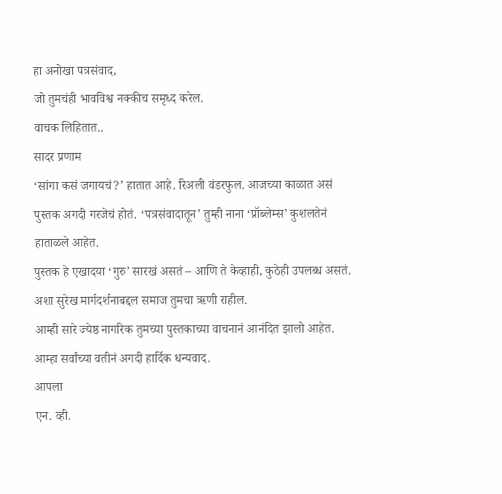हा अनोखा पत्रसंवाद,
जो तुमचंही भावविश्व नक्कीच समृध्द करेल.
वाचक लिहितात..
सादर प्रणाम
‘सांगा कसं जगायचं?’ हातात आहे. रिअली वंडरफुल. आजच्या काळात असं पुस्तक अगदी गरजेचं होतं. ‘पत्रसंवादातून’ तुम्ही नाना ‘प्रॉब्लेम्स’ कुशलतेनं हाताळले आहेत.
पुस्तक हे एखादया ‘गुरु’ सारखं असतं – आणि ते केव्हाही, कुठेही उपलब्ध असतं. अशा सुरेख मार्गदर्शनाबद्दल समाज तुमचा ऋणी राहील.
आम्ही सारे ज्येष्ठ नागरिक तुमच्या पुस्तकाच्या वाचनानं आनंदित झालो आहेत. आम्हा सर्वांच्या वतीनं अगदी हार्दिक धन्यवाद.
आपला
एन. व्ही.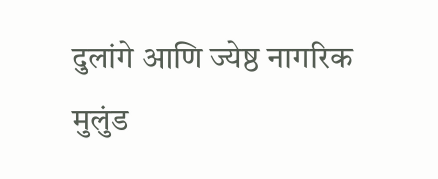दुलांगे आणि ज्येष्ठ नागरिक
मुलुंड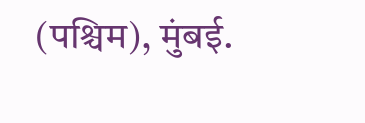(पश्चिम), मुंबई.